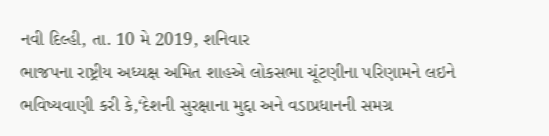નવી દિલ્હી, તા. 10 મે 2019, શનિવાર
ભાજપના રાષ્ટ્રીય અધ્યક્ષ અમિત શાહએ લોકસભા ચૂંટણીના પરિણામને લઇને ભવિષ્યવાણી કરી કે,‘દેશની સુરક્ષાના મુદ્દા અને વડાપ્રધાનની સમગ્ર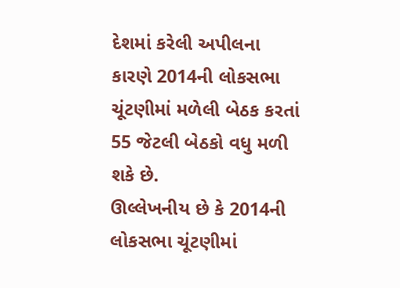દેશમાં કરેલી અપીલના કારણે 2014ની લોકસભા ચૂંટણીમાં મળેલી બેઠક કરતાં 55 જેટલી બેઠકો વધુ મળી શકે છે.
ઊલ્લેખનીય છે કે 2014ની લોકસભા ચૂંટણીમાં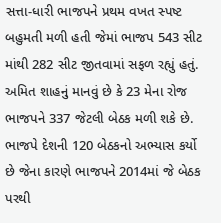સત્તા-ધારી ભાજપને પ્રથમ વખત સ્પષ્ટ બહુમતી મળી હતી જેમાં ભાજપ 543 સીટ માંથી 282 સીટ જીતવામાં સફળ રહ્યું હતું. અમિત શાહનું માનવું છે કે 23 મેના રોજ ભાજપને 337 જેટલી બેઠક મળી શકે છે.
ભાજપે દેશની 120 બેઠકનો અભ્યાસ કર્યો છે જેના કારણે ભાજપને 2014માં જે બેઠક પરથી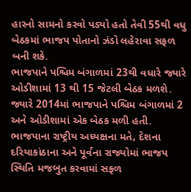હારનો સામનો કરવો પડ્યો હતો તેવી 55થી વધુ બેઠકમાં ભાજપ પોતાનો ઝંડો લહેરાવા સફળ બની શકે.
ભાજપાને પશ્ચિમ બંગાળમાં 23થી વધારે જ્યારે ઓડીશામાં 13 થી 15 જેટલી બેઠક મળશે. જ્યારે 2014માં ભાજપાને પશ્ચિમ બંગાળમાં 2 અને ઓડીશામાં એક બેઠક મળી હતી.
ભાજપાના રાષ્ટ્રીય અધ્યક્ષના મતે, દેશના દરિયાકાંઠાના અને પૂર્વના રાજ્યોમાં ભાજપ સ્થિતિ મજબુત કરવામાં સફળ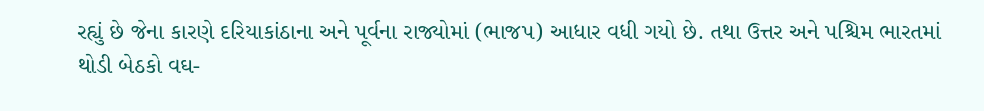રહ્યું છે જેના કારણે દરિયાકાંઠાના અને પૂર્વના રાજ્યોમાં (ભાજપ) આધાર વધી ગયો છે. તથા ઉત્તર અને પશ્ચિમ ભારતમાં થોડી બેઠકો વઘ-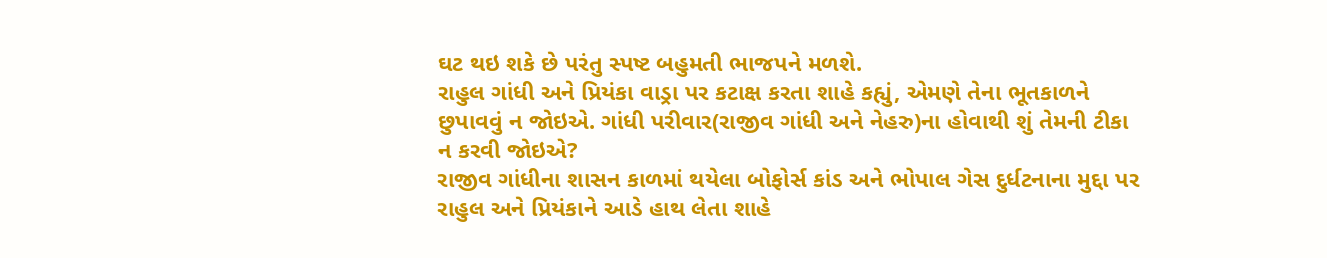ઘટ થઇ શકે છે પરંતુ સ્પષ્ટ બહુમતી ભાજપને મળશે.
રાહુલ ગાંધી અને પ્રિયંકા વાડ્રા પર કટાક્ષ કરતા શાહે કહ્યું, એમણે તેના ભૂતકાળને છુપાવવું ન જોઇએ. ગાંધી પરીવાર(રાજીવ ગાંધી અને નેહરુ)ના હોવાથી શું તેમની ટીકા ન કરવી જોઇએ?
રાજીવ ગાંધીના શાસન કાળમાં થયેલા બોફોર્સ કાંડ અને ભોપાલ ગેસ દુર્ધટનાના મુદ્દા પર રાહુલ અને પ્રિયંકાને આડે હાથ લેતા શાહે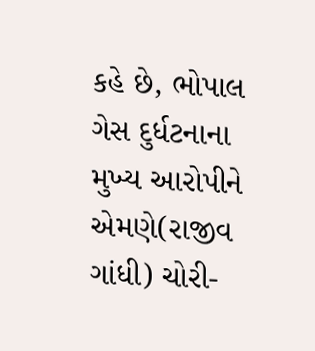કહે છે, ભોપાલ ગેસ દુર્ધટનાના મુખ્ય આરોપીને એમણે(રાજીવ ગાંધી) ચોરી-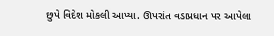છુપે વિદેશ મોકલી આપ્યા. ઊપરાંત વડાપ્રધાન પર આપેલા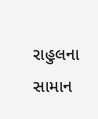રાહુલના સામાન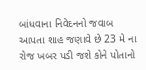બાંધવાના નિવેદનનો જવાબ આપતા શાહ જણાવે છે 23 મે ના રોજ ખબર પડી જશે કોને પોતાનો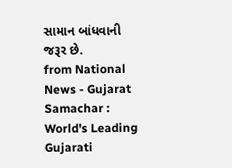સામાન બાંધવાની જરૂર છે.
from National News - Gujarat Samachar : World's Leading Gujarati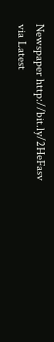Newspaper http://bit.ly/2HeFasv
via Latest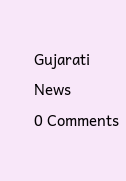Gujarati News
0 Comments